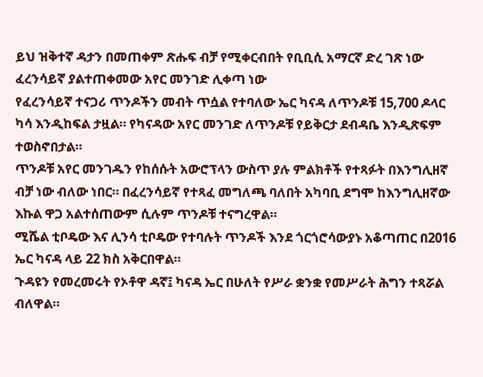ይህ ዝቅተኛ ዳታን በመጠቀም ጽሑፍ ብቻ የሚቀርብበት የቢቢሲ አማርኛ ድረ ገጽ ነው
ፈረንሳይኛ ያልተጠቀመው አየር መንገድ ሊቀጣ ነው
የፈረንሳይኛ ተናጋሪ ጥንዶችን መብት ጥሷል የተባለው ኤር ካናዳ ለጥንዶቹ 15,700 ዶላር ካሳ እንዲከፍል ታዟል። የካናዳው አየር መንገድ ለጥንዶቹ የይቅርታ ደብዳቤ እንዲጽፍም ተወስኖበታል።
ጥንዶቹ አየር መንገዱን የከሰሱት አውሮፕላን ውስጥ ያሉ ምልክቶች የተጻፉት በእንግሊዘኛ ብቻ ነው ብለው ነበር። በፈረንሳይኛ የተጻፈ መግለጫ ባለበት አካባቢ ደግሞ ከእንግሊዘኛው እኩል ዋጋ አልተሰጠውም ሲሉም ጥንዶቹ ተናግረዋል።
ሚሼል ቲቦዴው እና ሊንሳ ቲቦዴው የተባሉት ጥንዶች እንደ ጎርጎሮሳውያኑ አቆጣጠር በ2016 ኤር ካናዳ ላይ 22 ክስ አቅርበዋል።
ጉዳዩን የመረመሩት የኦቶዋ ዳኛ፤ ካናዳ ኤር በሁለት የሥራ ቋንቋ የመሥራት ሕግን ተጻሯል ብለዋል።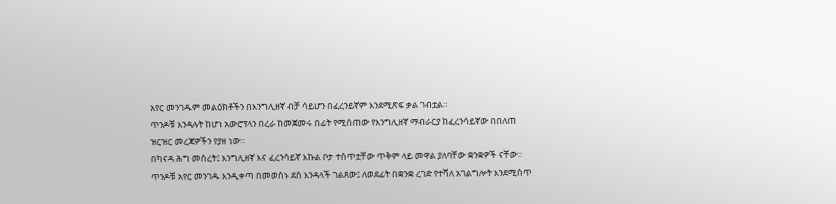አየር መንገዱም መልዕክቶችን በእንግሊዘኛ ብቻ ሳይሆን በፈረንይኛም እንደሚጽፍ ቃል ገብቷል።
ጥንዶቹ እንዳሉት ከሆነ አውሮፕላን በረራ ከመጀመሩ በፊት የሚሰጠው የእንግሊዘኛ ማብራርያ ከፈረንሳይኛው በበለጠ ዝርዝር መረጃዎችን የያዘ ነው።
በካናዳ ሕግ መሰረት፤ እንግሊዘኛ እና ፈረንሳይኛ እኩል ቦታ ተሰጥቷቸው ጥቅም ላይ መዋል ያለባቸው ቋንቋዎች ናቸው።
ጥንዶቹ አየር መንገዱ እንዲቀጣ በመወሰኑ ደስ እንዳላች ገልጸው፤ ለወደፊት በቋንቋ ረገድ የተሻለ አገልግሎት እንደሚሰጥ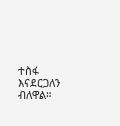ተስፋ እናደርጋለን ብለዋል።